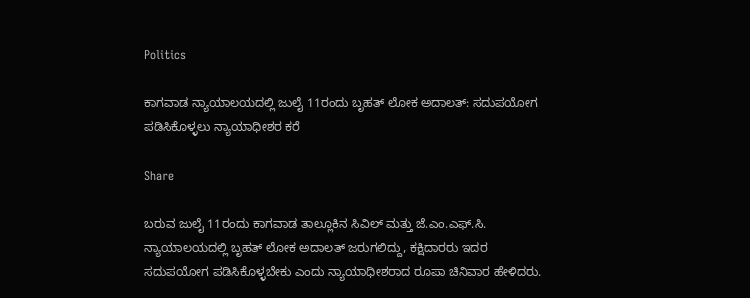Politics

ಕಾಗವಾಡ ನ್ಯಾಯಾಲಯದಲ್ಲಿ ಜುಲೈ 11ರಂದು ಬೃಹತ್ ಲೋಕ ಅದಾಲತ್: ಸದುಪಯೋಗ ಪಡಿಸಿಕೊಳ್ಳಲು ನ್ಯಾಯಾಧೀಶರ ಕರೆ

Share

ಬರುವ ಜುಲೈ 11ರಂದು ಕಾಗವಾಡ ತಾಲ್ಲೂಕಿನ ಸಿವಿಲ್ ಮತ್ತು ಜೆ.ಎಂ.ಎಫ್.ಸಿ. ನ್ಯಾಯಾಲಯದಲ್ಲಿ ಬೃಹತ್ ಲೋಕ ಅದಾಲತ್ ಜರುಗಲಿದ್ದು, ಕಕ್ಷಿದಾರರು ಇದರ ಸದುಪಯೋಗ ಪಡಿಸಿಕೊಳ್ಳಬೇಕು ಎಂದು ನ್ಯಾಯಾಧೀಶರಾದ ರೂಪಾ ಚಿನಿವಾರ ಹೇಳಿದರು.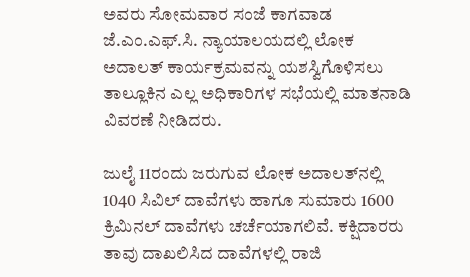ಅವರು ಸೋಮವಾರ ಸಂಜೆ ಕಾಗವಾಡ ಜೆ.ಎಂ.ಎಫ್.ಸಿ. ನ್ಯಾಯಾಲಯದಲ್ಲಿ ಲೋಕ ಅದಾಲತ್ ಕಾರ್ಯಕ್ರಮವನ್ನು ಯಶಸ್ವಿಗೊಳಿಸಲು ತಾಲ್ಲೂಕಿನ ಎಲ್ಲ ಅಧಿಕಾರಿಗಳ ಸಭೆಯಲ್ಲಿ ಮಾತನಾಡಿ ವಿವರಣೆ ನೀಡಿದರು.

ಜುಲೈ 11ರಂದು ಜರುಗುವ ಲೋಕ ಅದಾಲತ್‌ನಲ್ಲಿ 1040 ಸಿವಿಲ್ ದಾವೆಗಳು ಹಾಗೂ ಸುಮಾರು 1600 ಕ್ರಿಮಿನಲ್ ದಾವೆಗಳು ಚರ್ಚೆಯಾಗಲಿವೆ. ಕಕ್ಷಿದಾರರು ತಾವು ದಾಖಲಿಸಿದ ದಾವೆಗಳಲ್ಲಿ ರಾಜಿ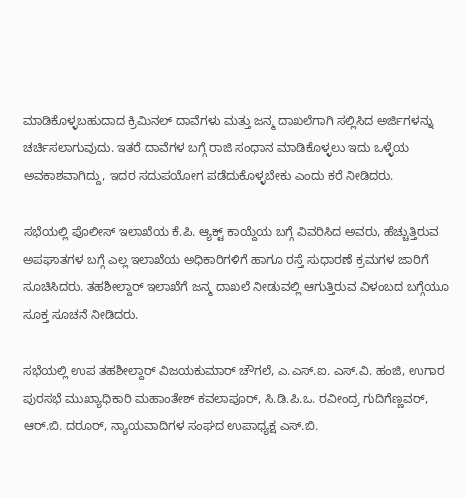ಮಾಡಿಕೊಳ್ಳಬಹುದಾದ ಕ್ರಿಮಿನಲ್ ದಾವೆಗಳು ಮತ್ತು ಜನ್ಮ ದಾಖಲೆಗಾಗಿ ಸಲ್ಲಿಸಿದ ಅರ್ಜಿಗಳನ್ನು ಚರ್ಚಿಸಲಾಗುವುದು. ಇತರೆ ದಾವೆಗಳ ಬಗ್ಗೆ ರಾಜಿ ಸಂಧಾನ ಮಾಡಿಕೊಳ್ಳಲು ಇದು ಒಳ್ಳೆಯ ಅವಕಾಶವಾಗಿದ್ದು, ಇದರ ಸದುಪಯೋಗ ಪಡೆದುಕೊಳ್ಳಬೇಕು ಎಂದು ಕರೆ ನೀಡಿದರು.

ಸಭೆಯಲ್ಲಿ ಪೊಲೀಸ್ ಇಲಾಖೆಯ ಕೆ.ಪಿ. ಆ್ಯಕ್ಟ್ ಕಾಯ್ದೆಯ ಬಗ್ಗೆ ವಿವರಿಸಿದ ಅವರು, ಹೆಚ್ಚುತ್ತಿರುವ ಅಪಘಾತಗಳ ಬಗ್ಗೆ ಎಲ್ಲ ಇಲಾಖೆಯ ಅಧಿಕಾರಿಗಳಿಗೆ ಹಾಗೂ ರಸ್ತೆ ಸುಧಾರಣೆ ಕ್ರಮಗಳ ಜಾರಿಗೆ ಸೂಚಿಸಿದರು. ತಹಶೀಲ್ದಾರ್ ಇಲಾಖೆಗೆ ಜನ್ಮ ದಾಖಲೆ ನೀಡುವಲ್ಲಿ ಆಗುತ್ತಿರುವ ವಿಳಂಬದ ಬಗ್ಗೆಯೂ ಸೂಕ್ತ ಸೂಚನೆ ನೀಡಿದರು.

ಸಭೆಯಲ್ಲಿ ಉಪ ತಹಶೀಲ್ದಾರ್ ವಿಜಯಕುಮಾರ್ ಚೌಗಲೆ, ಎ.ಎಸ್.ಐ. ಎಸ್.ವಿ. ಹಂಜಿ, ಉಗಾರ ಪುರಸಭೆ ಮುಖ್ಯಾಧಿಕಾರಿ ಮಹಾಂತೇಶ್ ಕವಲಾಪೂರ್, ಸಿ.ಡಿ.ಪಿ.ಒ. ರವೀಂದ್ರ ಗುದಿಗೆಣ್ಣವರ್, ಆರ್.ಬಿ. ದರೂರ್, ನ್ಯಾಯವಾದಿಗಳ ಸಂಘದ ಉಪಾಧ್ಯಕ್ಷ ಎಸ್.ಬಿ.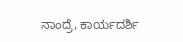ನಾಂದ್ರೆ, ಕಾರ್ಯದರ್ಶಿ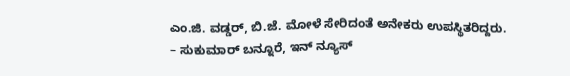ಎಂ.ಜಿ. ವಡ್ಡರ್, ಬಿ.ಜೆ. ಮೋಳೆ ಸೇರಿದಂತೆ ಅನೇಕರು ಉಪಸ್ಥಿತರಿದ್ದರು.
– ಸುಕುಮಾರ್ ಬನ್ನೂರೆ, ಇನ್ ನ್ಯೂಸ್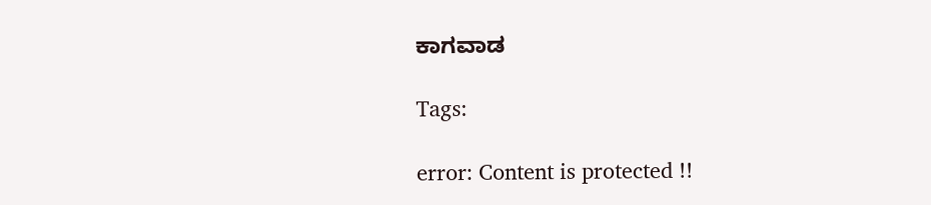ಕಾಗವಾಡ

Tags:

error: Content is protected !!